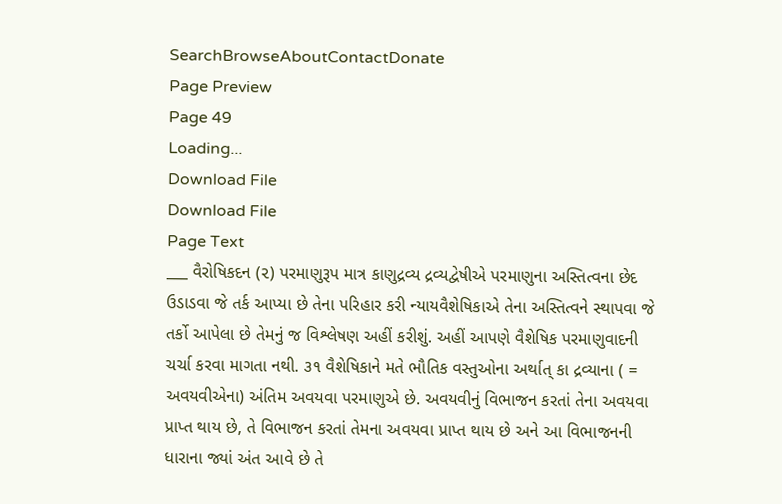SearchBrowseAboutContactDonate
Page Preview
Page 49
Loading...
Download File
Download File
Page Text
___ વૈરોષિકદન (૨) પરમાણુરૂપ માત્ર કાણુદ્રવ્ય દ્રવ્યદ્વેષીએ પરમાણુના અસ્તિત્વના છેદ ઉડાડવા જે તર્ક આપ્યા છે તેના પરિહાર કરી ન્યાયવૈશેષિકાએ તેના અસ્તિત્વને સ્થાપવા જે તર્કો આપેલા છે તેમનું જ વિશ્લેષણ અહીં કરીશું. અહીં આપણે વૈશેષિક પરમાણુવાદની ચર્ચા કરવા માગતા નથી. ૩૧ વૈશેષિકાને મતે ભૌતિક વસ્તુઓના અર્થાત્ કા દ્રવ્યાના ( = અવયવીએના) અંતિમ અવયવા પરમાણુએ છે. અવયવીનું વિભાજન કરતાં તેના અવયવા પ્રાપ્ત થાય છે, તે વિભાજન કરતાં તેમના અવયવા પ્રાપ્ત થાય છે અને આ વિભાજનની ધારાના જ્યાં અંત આવે છે તે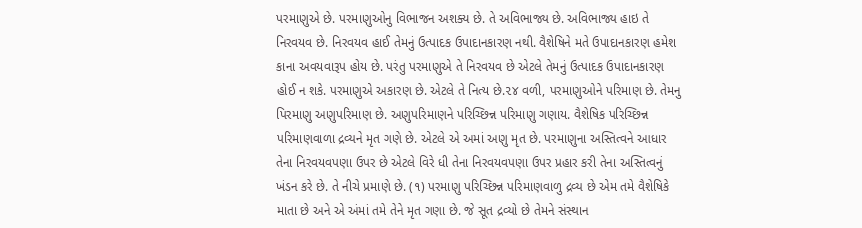પરમાણુએ છે. પરમાણુઓનુ વિભાજન અશક્ય છે. તે અવિભાજ્ય છે. અવિભાજ્ય હાઇ તે નિરવયવ છે. નિરવયવ હાઈ તેમનું ઉત્પાદક ઉપાદાનકારણ નથી. વૈશેષિને મતે ઉપાદાનકારણ હમેશ કાના અવયવારૂપ હોય છે. પરંતુ પરમાણુએ તે નિરવયવ છે એટલે તેમનું ઉત્પાદક ઉપાદાનકારણ હોઈ ન શકે. પરમાણુએ અકારણ છે. એટલે તે નિત્ય છે.૨૪ વળી, પરમાણુઓને પરિમાણ છે. તેમનુ પિરમાણુ અણુપરિમાણ છે. અણુપરિમાણને પરિચ્છિન્ન પરિમાણુ ગણાય. વૈશેષિક પરિચ્છિન્ન પરિમાણવાળા દ્રવ્યને મૃત ગણે છે. એટલે એ અમાં અણુ મૃત છે. પરમાણુના અસ્તિત્વને આધાર તેના નિરવયવપણા ઉપર છે એટલે વિરે ધી તેના નિરવયવપણા ઉપર પ્રહાર કરી તેના અસ્તિત્વનું ખંડન કરે છે. તે નીચે પ્રમાણે છે. (૧) પરમાણુ પરિચ્છિન્ન પરિમાણવાળુ દ્રવ્ય છે એમ તમે વૈશેષિકે માતા છે અને એ અંમાં તમે તેને મૃત ગણા છે. જે સૂત દ્રવ્યો છે તેમને સંસ્થાન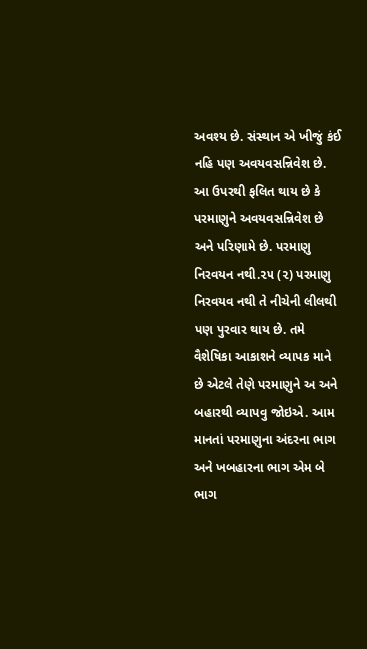અવશ્ય છે. સંસ્થાન એ ખીજું કંઈ નહિ પણ અવયવસન્નિવેશ છે. આ ઉપરથી ફલિત થાય છે કે પરમાણુને અવયવસન્નિવેશ છે અને પરિણામે છે. પરમાણુ નિરવયન નથી.૨૫ (૨) પરમાણુ નિરવયવ નથી તે નીચેની લીલથી પણ પુરવાર થાય છે. તમે વૈશેષિકા આકાશને વ્યાપક માને છે એટલે તેણે પરમાણુને અ અને બહારથી વ્યાપવુ જોઇએ. આમ માનતાં પરમાણુના અંદરના ભાગ અને ખબહારના ભાગ એમ બે ભાગ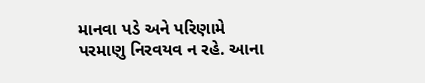માનવા પડે અને પરિણામે પરમાણુ નિરવયવ ન રહે. આના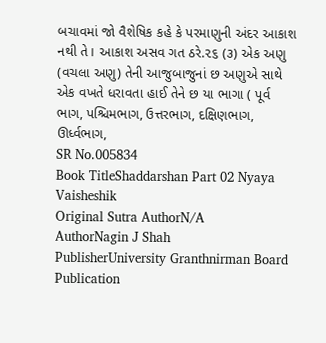બચાવમાં જો વૈશેષિક કહે કે પરમાણુની અંદર આકાશ નથી તે। આકાશ અસવ ગત ઠરે.૨૬ (૩) એક અણુ (વચલા અણુ) તેની આજુબાજુનાં છ અણુએ સાથે એક વખતે ધરાવતા હાઈ તેને છ યા ભાગા ( પૂર્વ ભાગ, પશ્ચિમભાગ, ઉત્તરભાગ, દક્ષિણભાગ, ઊર્ધ્વભાગ,
SR No.005834
Book TitleShaddarshan Part 02 Nyaya Vaisheshik
Original Sutra AuthorN/A
AuthorNagin J Shah
PublisherUniversity Granthnirman Board
Publication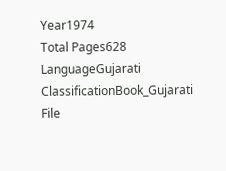Year1974
Total Pages628
LanguageGujarati
ClassificationBook_Gujarati
File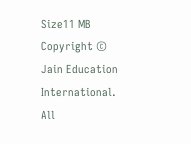Size11 MB
Copyright © Jain Education International. All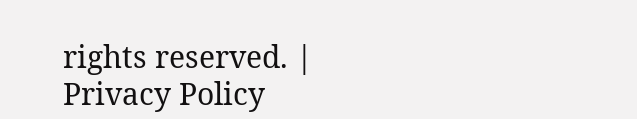rights reserved. | Privacy Policy